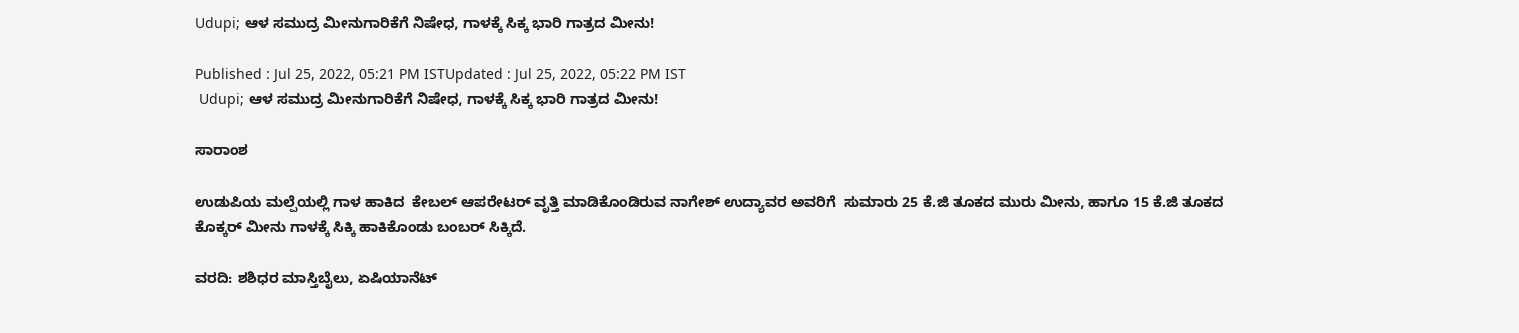Udupi; ಆಳ ಸಮುದ್ರ ಮೀನುಗಾರಿಕೆಗೆ ನಿಷೇಧ, ಗಾಳಕ್ಕೆ ಸಿಕ್ಕ ಭಾರಿ ಗಾತ್ರದ ಮೀನು!

Published : Jul 25, 2022, 05:21 PM ISTUpdated : Jul 25, 2022, 05:22 PM IST
 Udupi; ಆಳ ಸಮುದ್ರ ಮೀನುಗಾರಿಕೆಗೆ ನಿಷೇಧ, ಗಾಳಕ್ಕೆ ಸಿಕ್ಕ ಭಾರಿ ಗಾತ್ರದ ಮೀನು!

ಸಾರಾಂಶ

ಉಡುಪಿಯ ಮಲ್ಪೆಯಲ್ಲಿ ಗಾಳ ಹಾಕಿದ  ಕೇಬಲ್ ಆಪರೇಟರ್ ವೃತ್ತಿ ಮಾಡಿಕೊಂಡಿರುವ ನಾಗೇಶ್ ಉದ್ಯಾವರ ಅವರಿಗೆ  ಸುಮಾರು 25 ಕೆ.ಜಿ ತೂಕದ ಮುರು ಮೀನು, ಹಾಗೂ 15 ಕೆ.ಜಿ ತೂಕದ ಕೊಕ್ಕರ್ ಮೀನು ಗಾಳಕ್ಕೆ ಸಿಕ್ಕಿ ಹಾಕಿಕೊಂಡು ಬಂಬರ್ ಸಿಕ್ಕಿದೆ.

ವರದಿ: ಶಶಿಧರ ಮಾಸ್ತಿಬೈಲು, ಏಷಿಯಾನೆಟ್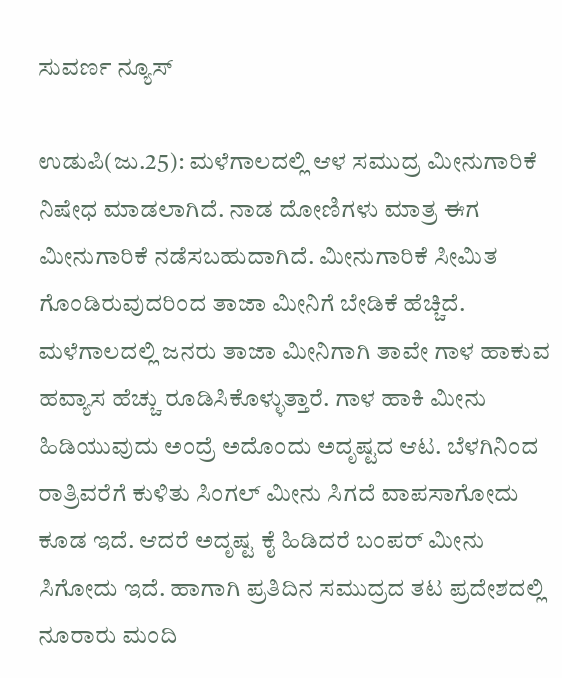ಸುವರ್ಣ ನ್ಯೂಸ್

ಉಡುಪಿ(ಜು.25): ಮಳೆಗಾಲದಲ್ಲಿ ಆಳ ಸಮುದ್ರ ಮೀನುಗಾರಿಕೆ ನಿಷೇಧ ಮಾಡಲಾಗಿದೆ. ನಾಡ ದೋಣಿಗಳು ಮಾತ್ರ ಈಗ ಮೀನುಗಾರಿಕೆ ನಡೆಸಬಹುದಾಗಿದೆ. ಮೀನುಗಾರಿಕೆ ಸೀಮಿತ ಗೊಂಡಿರುವುದರಿಂದ ತಾಜಾ ಮೀನಿಗೆ ಬೇಡಿಕೆ ಹೆಚ್ಚಿದೆ.  ಮಳೆಗಾಲದಲ್ಲಿ ಜನರು ತಾಜಾ ಮೀನಿಗಾಗಿ ತಾವೇ ಗಾಳ ಹಾಕುವ ಹವ್ಯಾಸ ಹೆಚ್ಚು ರೂಡಿಸಿಕೊಳ್ಳುತ್ತಾರೆ. ಗಾಳ ಹಾಕಿ ಮೀನು ಹಿಡಿಯುವುದು ಅಂದ್ರೆ ಅದೊಂದು ಅದೃಷ್ಟದ ಆಟ. ಬೆಳಗಿನಿಂದ ರಾತ್ರಿವರೆಗೆ ಕುಳಿತು ಸಿಂಗಲ್ ಮೀನು ಸಿಗದೆ ವಾಪಸಾಗೋದು ಕೂಡ ಇದೆ. ಆದರೆ ಅದೃಷ್ಟ ಕೈ ಹಿಡಿದರೆ ಬಂಪರ್ ಮೀನು ಸಿಗೋದು ಇದೆ. ಹಾಗಾಗಿ ಪ್ರತಿದಿನ ಸಮುದ್ರದ ತಟ ಪ್ರದೇಶದಲ್ಲಿ ನೂರಾರು ಮಂದಿ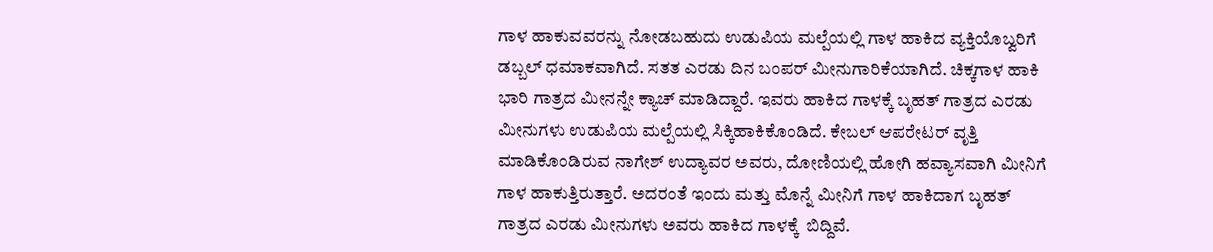ಗಾಳ ಹಾಕುವವರನ್ನು ನೋಡಬಹುದು ಉಡುಪಿಯ ಮಲ್ಪೆಯಲ್ಲಿ ಗಾಳ ಹಾಕಿದ ವ್ಯಕ್ತಿಯೊಬ್ವರಿಗೆ ಡಬ್ಬಲ್ ಧಮಾಕವಾಗಿದೆ. ಸತತ ಎರಡು ದಿನ ಬಂಪರ್ ಮೀನುಗಾರಿಕೆಯಾಗಿದೆ. ಚಿಕ್ಕಗಾಳ ಹಾಕಿ ಭಾರಿ ಗಾತ್ರದ ಮೀನನ್ನೇ ಕ್ಯಾಚ್ ಮಾಡಿದ್ದಾರೆ. ಇವರು ಹಾಕಿದ ಗಾಳಕ್ಕೆ ಬೃಹತ್ ಗಾತ್ರದ ಎರಡು ಮೀನುಗಳು ಉಡುಪಿಯ ಮಲ್ಪೆಯಲ್ಲಿ ಸಿಕ್ಕಿಹಾಕಿಕೊಂಡಿದೆ. ಕೇಬಲ್ ಆಪರೇಟರ್ ವೃತ್ತಿ ಮಾಡಿಕೊಂಡಿರುವ ನಾಗೇಶ್ ಉದ್ಯಾವರ ಅವರು, ದೋಣಿಯಲ್ಲಿ ಹೋಗಿ ಹವ್ಯಾಸವಾಗಿ ಮೀನಿಗೆ ಗಾಳ ಹಾಕುತ್ತಿರುತ್ತಾರೆ. ಅದರಂತೆ ಇಂದು ಮತ್ತು ಮೊನ್ನೆ ಮೀನಿಗೆ ಗಾಳ ಹಾಕಿದಾಗ ಬೃಹತ್ ಗಾತ್ರದ ಎರಡು ಮೀನುಗಳು ಅವರು ಹಾಕಿದ ಗಾಳಕ್ಕೆ  ಬಿದ್ದಿವೆ.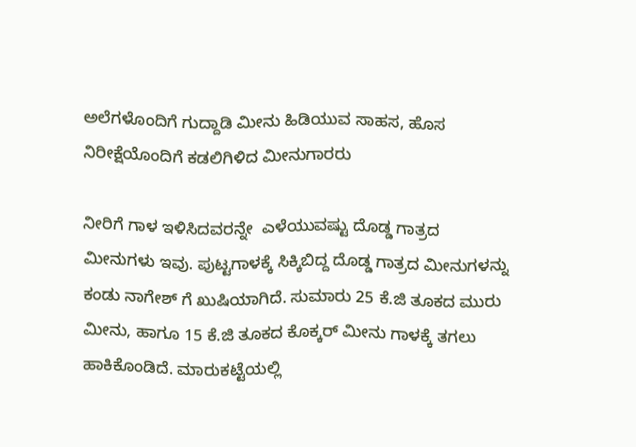ಅಲೆಗಳೊಂದಿಗೆ ಗುದ್ದಾಡಿ ಮೀನು ಹಿಡಿಯುವ ಸಾಹಸ, ಹೊಸ ನಿರೀಕ್ಷೆಯೊಂದಿಗೆ ಕಡಲಿಗಿಳಿದ ಮೀನುಗಾರರು

ನೀರಿಗೆ ಗಾಳ ಇಳಿಸಿದವರನ್ನೇ  ಎಳೆಯುವಷ್ಟು ದೊಡ್ಡ ಗಾತ್ರದ ಮೀನುಗಳು ಇವು. ಪುಟ್ಟಗಾಳಕ್ಕೆ ಸಿಕ್ಕಿಬಿದ್ದ ದೊಡ್ಡ ಗಾತ್ರದ ಮೀನುಗಳನ್ನು ಕಂಡು ನಾಗೇಶ್ ಗೆ ಖುಷಿಯಾಗಿದೆ. ಸುಮಾರು 25 ಕೆ.ಜಿ ತೂಕದ ಮುರು ಮೀನು, ಹಾಗೂ 15 ಕೆ.ಜಿ ತೂಕದ ಕೊಕ್ಕರ್ ಮೀನು ಗಾಳಕ್ಕೆ ತಗಲು ಹಾಕಿಕೊಂಡಿದೆ. ಮಾರುಕಟ್ಟೆಯಲ್ಲಿ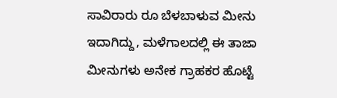ಸಾವಿರಾರು ರೂ ಬೆಳಬಾಳುವ ಮೀನು ಇದಾಗಿದ್ದು, ಮಳೆಗಾಲದಲ್ಲಿ ಈ ತಾಜಾ ಮೀನುಗಳು ಅನೇಕ ಗ್ರಾಹಕರ ಹೊಟ್ಟೆ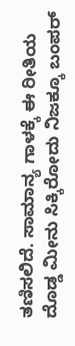ತಣಿಸಲಿದೆ. ಸಾಮಾನ್ಯ ಗಾಳಕ್ಕೆ ಈ ರೀತಿಯ ದೊಡ್ಡ ಮೀನು ಸಿಕ್ಕಿರೋದು ನಿಜಕ್ಕೂ ಬಂಪರ್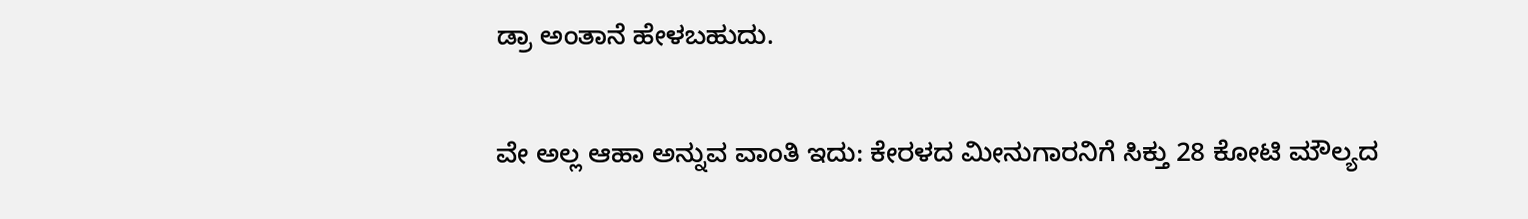ಡ್ರಾ ಅಂತಾನೆ ಹೇಳಬಹುದು.

ವೇ ಅಲ್ಲ ಆಹಾ ಅನ್ನುವ ವಾಂತಿ ಇದು: ಕೇರಳದ ಮೀನುಗಾರನಿಗೆ ಸಿಕ್ತು 28 ಕೋಟಿ ಮೌಲ್ಯದ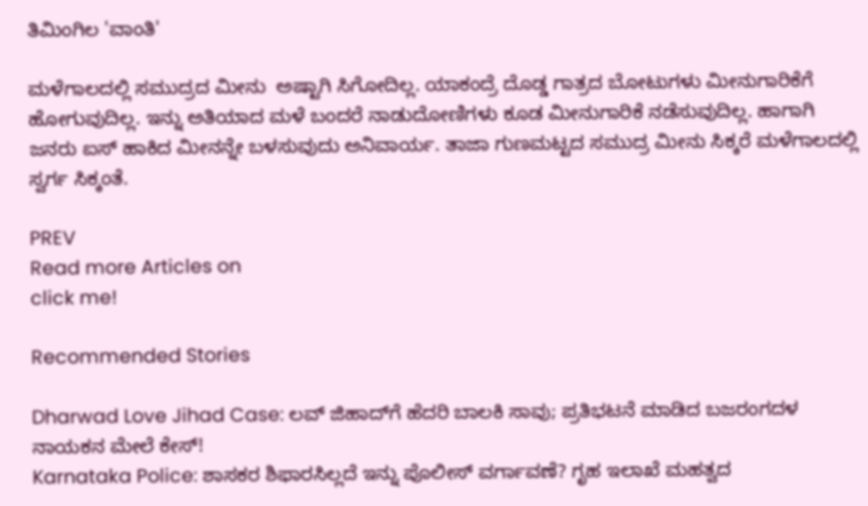ತಿಮಿಂಗಿಲ 'ವಾಂತಿ'

ಮಳೆಗಾಲದಲ್ಲಿ ಸಮುದ್ರದ ಮೀನು  ಅಷ್ಟಾಗಿ ಸಿಗೋದಿಲ್ಲ. ಯಾಕಂದ್ರೆ ದೊಡ್ಡ ಗಾತ್ರದ ಬೋಟುಗಳು ಮೀನುಗಾರಿಕೆಗೆ ಹೋಗುವುದಿಲ್ಲ. ಇನ್ನು ಅತಿಯಾದ ಮಳೆ ಬಂದರೆ ನಾಡುದೋಣಿಗಳು ಕೂಡ ಮೀನುಗಾರಿಕೆ ನಡೆಸುವುದಿಲ್ಲ. ಹಾಗಾಗಿ ಜನರು ಐಸ್ ಹಾಕಿದ ಮೀನನ್ನೇ ಬಳಸುವುದು ಅನಿವಾರ್ಯ. ತಾಜಾ ಗುಣಮಟ್ಟದ ಸಮುದ್ರ ಮೀನು ಸಿಕ್ಕರೆ ಮಳೆಗಾಲದಲ್ಲಿ ಸ್ವರ್ಗ ಸಿಕ್ಕಂತೆ.

PREV
Read more Articles on
click me!

Recommended Stories

Dharwad Love Jihad Case: ಲವ್ ಜಿಹಾದ್‌ಗೆ ಹೆದರಿ ಬಾಲಕಿ ಸಾವು; ಪ್ರತಿಭಟನೆ ಮಾಡಿದ ಬಜರಂಗದಳ ನಾಯಕನ ಮೇಲೆ ಕೇಸ್!
Karnataka Police: ಶಾಸಕರ ಶಿಫಾರಸಿಲ್ಲದೆ ಇನ್ನು ಪೊಲೀಸ್ ವರ್ಗಾವಣೆ? ಗೃಹ ಇಲಾಖೆ ಮಹತ್ವದ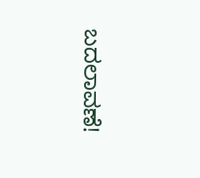ಬದಲಾವಣೆ!